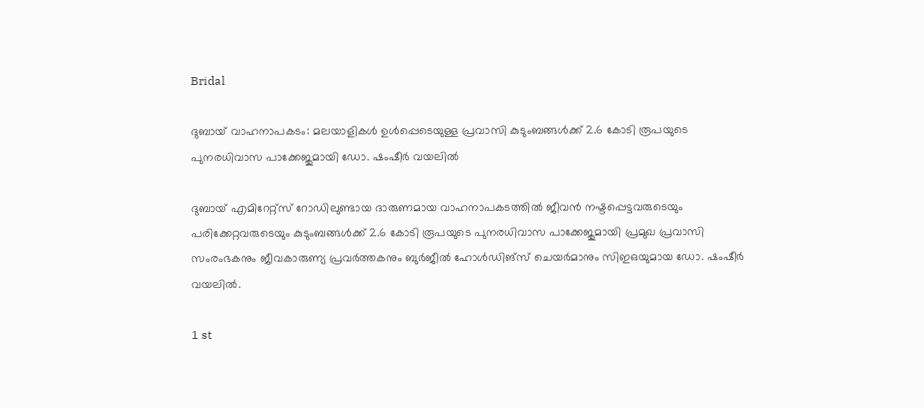Bridal

ദുബായ് വാഹനാപകടം: മലയാളികള്‍ ഉള്‍പ്പെടെയുള്ള പ്രവാസി കുടുംബങ്ങള്‍ക്ക് 2.6 കോടി രൂപയുടെ പുനരധിവാസ പാക്കേജുമായി ഡോ. ഷംഷീര്‍ വയലില്‍

ദുബായ് എമിറേറ്റ്‌സ് റോഡിലുണ്ടായ ദാരുണമായ വാഹനാപകടത്തില്‍ ജീവന്‍ നഷ്ടപ്പെട്ടവരുടെയും പരിക്കേറ്റവരുടെയും കുടുംബങ്ങള്‍ക്ക് 2.6 കോടി രൂപയുടെ പുനരധിവാസ പാക്കേജുമായി പ്രമുഖ പ്രവാസി സംരംഭകനും ജീവകാരുണ്യ പ്രവര്‍ത്തകനും ബുര്‍ജീല്‍ ഹോള്‍ഡിങ്‌സ് ചെയര്‍മാനും സിഇഒയുമായ ഡോ. ഷംഷീര്‍ വയലില്‍.

1 st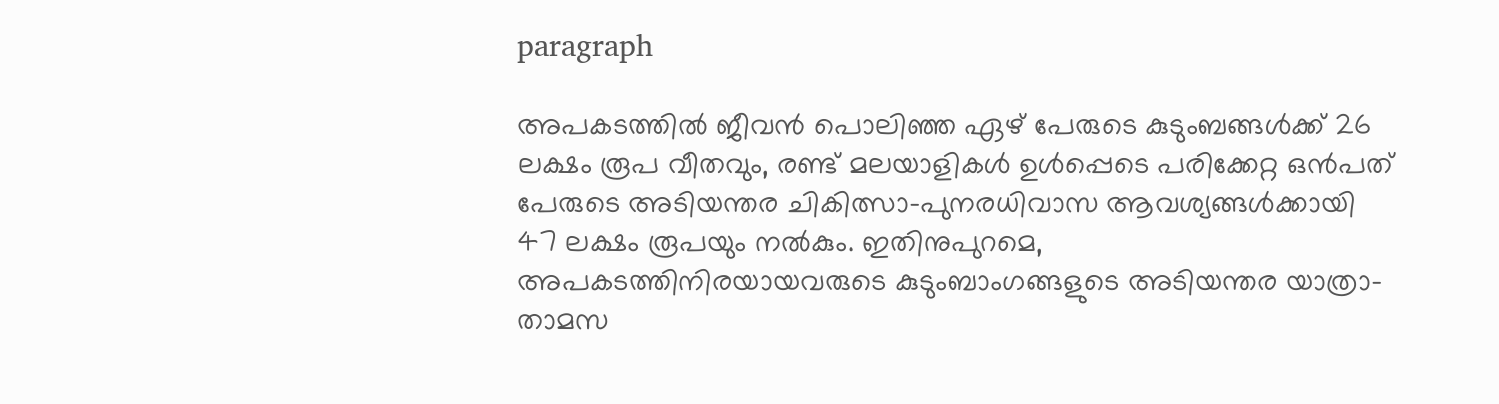paragraph

അപകടത്തില്‍ ജീവന്‍ പൊലിഞ്ഞ ഏഴ് പേരുടെ കുടുംബങ്ങള്‍ക്ക് 26 ലക്ഷം രൂപ വീതവും, രണ്ട് മലയാളികള്‍ ഉള്‍പ്പെടെ പരിക്കേറ്റ ഒന്‍പത് പേരുടെ അടിയന്തര ചികിത്സാ-പുനരധിവാസ ആവശ്യങ്ങള്‍ക്കായി 47 ലക്ഷം രൂപയും നല്‍കും. ഇതിനുപുറമെ, അപകടത്തിനിരയായവരുടെ കുടുംബാംഗങ്ങളുടെ അടിയന്തര യാത്രാ-താമസ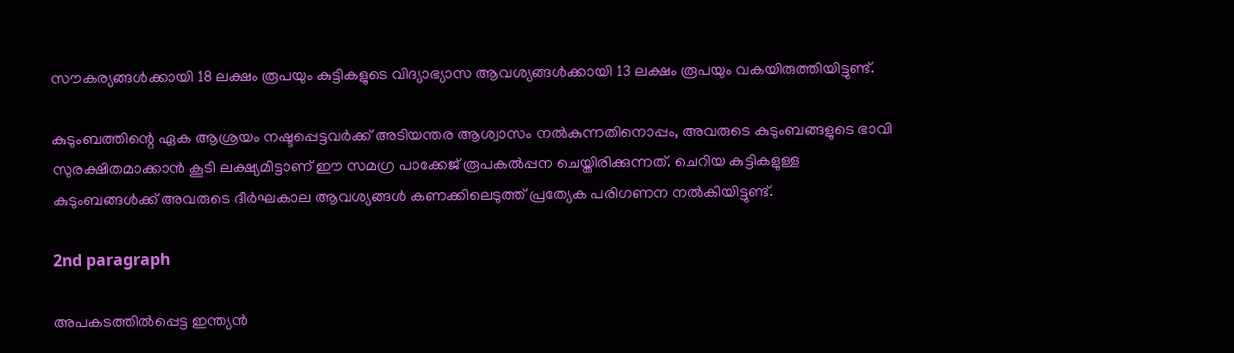സൗകര്യങ്ങള്‍ക്കായി 18 ലക്ഷം രൂപയും കുട്ടികളുടെ വിദ്യാഭ്യാസ ആവശ്യങ്ങള്‍ക്കായി 13 ലക്ഷം രൂപയും വകയിരുത്തിയിട്ടുണ്ട്.

കുടുംബത്തിന്റെ ഏക ആശ്രയം നഷ്ടപ്പെട്ടവര്‍ക്ക് അടിയന്തര ആശ്വാസം നല്‍കുന്നതിനൊപ്പം, അവരുടെ കുടുംബങ്ങളുടെ ഭാവി സുരക്ഷിതമാക്കാന്‍ കൂടി ലക്ഷ്യമിട്ടാണ് ഈ സമഗ്ര പാക്കേജ് രൂപകല്‍പ്പന ചെയ്തിരിക്കുന്നത്. ചെറിയ കുട്ടികളുള്ള കുടുംബങ്ങള്‍ക്ക് അവരുടെ ദീര്‍ഘകാല ആവശ്യങ്ങള്‍ കണക്കിലെടുത്ത് പ്രത്യേക പരിഗണന നല്‍കിയിട്ടുണ്ട്.

2nd paragraph

അപകടത്തില്‍പ്പെട്ട ഇന്ത്യന്‍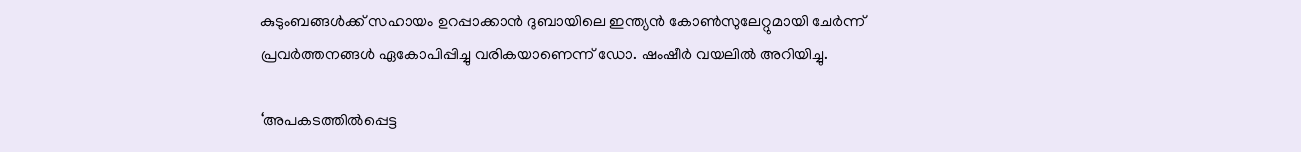കുടുംബങ്ങള്‍ക്ക് സഹായം ഉറപ്പാക്കാന്‍ ദുബായിലെ ഇന്ത്യന്‍ കോണ്‍സുലേറ്റുമായി ചേര്‍ന്ന് പ്രവര്‍ത്തനങ്ങള്‍ ഏകോപിപ്പിച്ചു വരികയാണെന്ന് ഡോ. ഷംഷീര്‍ വയലില്‍ അറിയിച്ചു.

‘അപകടത്തില്‍പ്പെട്ട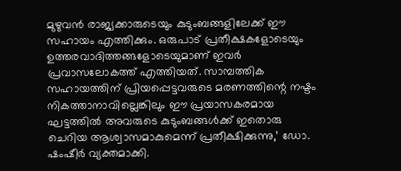മുഴുവന്‍ രാജ്യക്കാരുടെയും കുടുംബങ്ങളിലേക്ക് ഈ സഹായം എത്തിക്കും. ഒരുപാട് പ്രതീക്ഷകളോടെയും ഉത്തരവാദിത്തങ്ങളോടെയുമാണ് ഇവര്‍ പ്രവാസലോകത്ത് എത്തിയത്. സാമ്പത്തിക സഹായത്തിന് പ്രിയപ്പെട്ടവരുടെ മരണത്തിന്റെ നഷ്ടം നികത്താനാവില്ലെങ്കിലും ഈ പ്രയാസകരമായ ഘട്ടത്തില്‍ അവരുടെ കുടുംബങ്ങള്‍ക്ക് ഇതൊരു ചെറിയ ആശ്വാസമാകുമെന്ന് പ്രതീക്ഷിക്കുന്നു,’ ഡോ. ഷംഷീര്‍ വ്യക്തമാക്കി.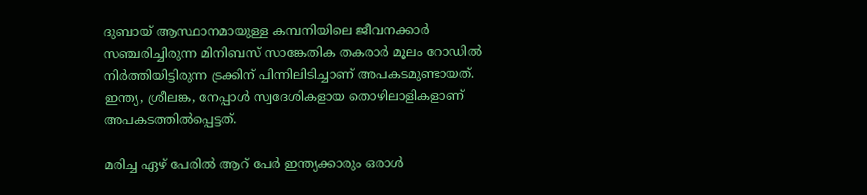ദുബായ് ആസ്ഥാനമായുള്ള കമ്പനിയിലെ ജീവനക്കാര്‍ സഞ്ചരിച്ചിരുന്ന മിനിബസ് സാങ്കേതിക തകരാര്‍ മൂലം റോഡില്‍ നിര്‍ത്തിയിട്ടിരുന്ന ട്രക്കിന് പിന്നിലിടിച്ചാണ് അപകടമുണ്ടായത്. ഇന്ത്യ, ശ്രീലങ്ക, നേപ്പാള്‍ സ്വദേശികളായ തൊഴിലാളികളാണ് അപകടത്തില്‍പ്പെട്ടത്.

മരിച്ച ഏഴ് പേരില്‍ ആറ് പേര്‍ ഇന്ത്യക്കാരും ഒരാള്‍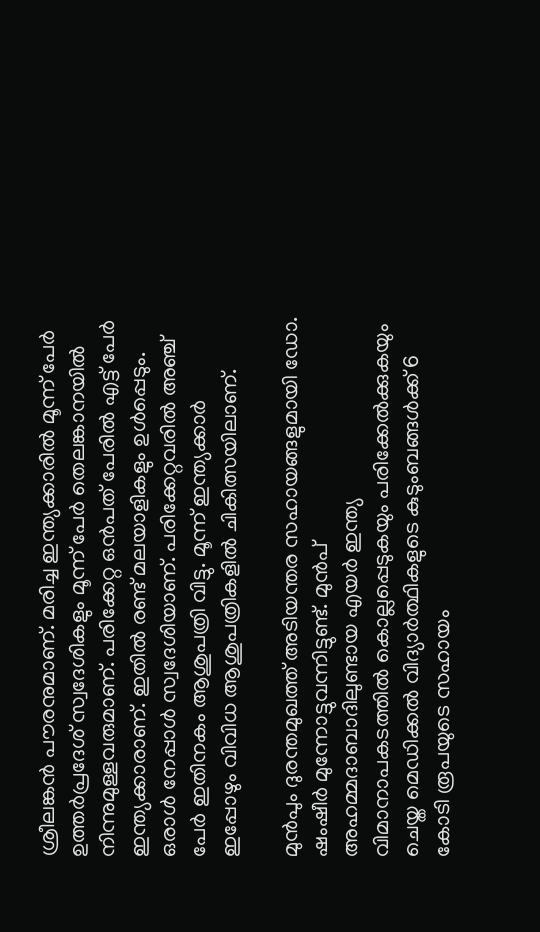ശ്രീലങ്കന്‍ പൗരനുമാണ്. മരിച്ച ഇന്ത്യക്കാരില്‍ മൂന്ന് പേര്‍ ഉത്തര്‍പ്രദേശ് സ്വദേശികളും മൂന്ന് പേര്‍ തെലങ്കാനയില്‍ നിന്നുമുള്ളവരുമാണ്. പരിക്കേറ്റ ഒന്‍പത് പേരില്‍ എട്ട് പേര്‍ ഇന്ത്യക്കാരാണ്. ഇതില്‍ രണ്ട് മലയാളികളും ഉള്‍പ്പെടും. ഒരാള്‍ നേപ്പാള്‍ സ്വദേശിയാണ്. പരിക്കേറ്റവരില്‍ അഞ്ച് പേര്‍ ഇതിനകം ആശുപത്രി വിട്ടു. മൂന്ന് ഇന്ത്യക്കാര്‍ ഇപ്പോഴും വിവിധ ആശുപത്രികളില്‍ ചികിത്സയിലാണ്.

മുന്‍പും ദുരന്തമുഖത്ത് അടിയന്തര സഹായങ്ങളുമായി ഡോ. ഷംഷീര്‍ മുന്നോട്ടുവന്നിട്ടുണ്ട്. മുന്‍പ് അഹമ്മദാബാദിലുണ്ടായ എയര്‍ ഇന്ത്യ വിമാനാപകടത്തില്‍ കൊല്ലപ്പെടുകയും പരിക്കേല്‍ക്കുകയും ചെയ്ത മെഡിക്കല്‍ വിദ്യാര്‍ത്ഥികളുടെ കുടുംബങ്ങള്‍ക്ക് 6 കോടി രൂപയുടെ സഹായം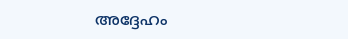അദ്ദേഹം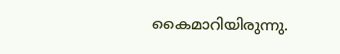കൈമാറിയിരുന്നു.